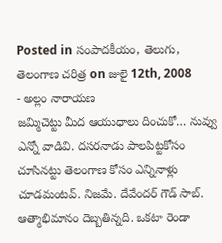Posted in సంపాదకీయం, తెలుగు, తెలంగాణ చరిత్ర on జులై 12th, 2008
- అల్లం నారాయణ
జమ్మిచెట్టు మీద ఆయుధాలు దించుకో… నువ్వు ఎన్నో వాడివి. దసరనాడు పాలపిట్టకోసం చూసినట్టు తెలంగాణ కోసం ఎన్నినాళ్లు చూడమంటవ్. నిజమే. దేవేందర్ గౌడ్ సాబ్. ఆత్మాభిమానం దెబ్బతిన్నది. ఒకటా రెండా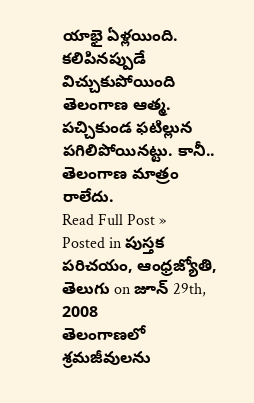యాభై ఏళ్లయింది. కలిపినప్పుడే విచ్చుకుపోయింది తెలంగాణ ఆత్మ. పచ్చికుండ ఫటిల్లున పగిలిపోయినట్టు. కానీ.. తెలంగాణ మాత్రం రాలేదు.
Read Full Post »
Posted in పుస్తక పరిచయం, ఆంధ్రజ్యోతి, తెలుగు on జూన్ 29th, 2008
తెలంగాణలో శ్రమజీవులను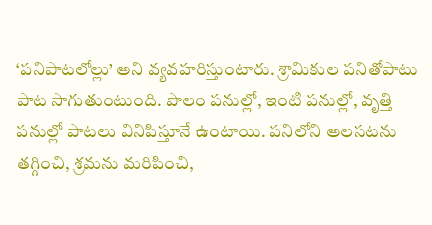‘పనిపాటలోల్లు’ అని వ్యవహరిస్తుంటారు. శ్రామికుల పనితోపాటు పాట సాగుతుంటుంది. పొలం పనుల్లో, ఇంటి పనుల్లో, వృత్తి పనుల్లో పాటలు వినిపిస్తూనే ఉంటాయి. పనిలోని అలసటను తగ్గించి, శ్రమను మరిపించి,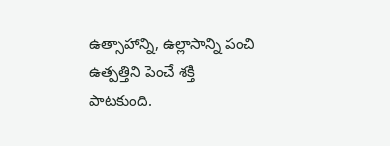ఉత్సాహాన్ని, ఉల్లాసాన్ని పంచి ఉత్పత్తిని పెంచే శక్తి పాటకుంది.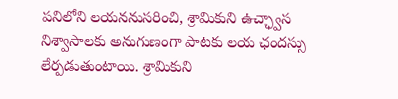పనిలోని లయననుసరించి, శ్రామికుని ఉచ్ఛ్వాస నిశ్వాసాలకు అనుగుణంగా పాటకు లయ ఛందస్సు లేర్పడుతుంటాయి. శ్రామికుని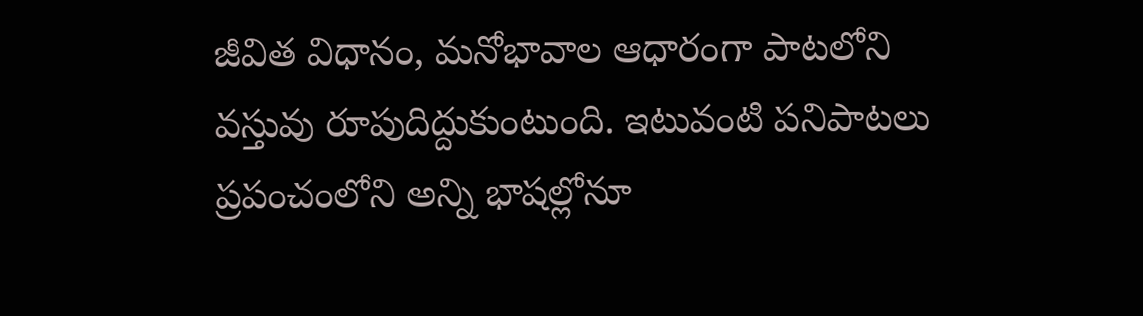జీవిత విధానం, మనోభావాల ఆధారంగా పాటలోని వస్తువు రూపుదిద్దుకుంటుంది. ఇటువంటి పనిపాటలు ప్రపంచంలోని అన్ని భాషల్లోనూ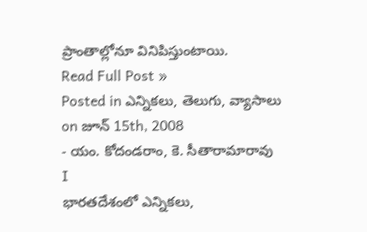ప్రాంతాల్లోనూ వినిపిస్తుంటాయి.
Read Full Post »
Posted in ఎన్నికలు, తెలుగు, వ్యాసాలు on జూన్ 15th, 2008
- యం. కోదండరాం, కె. సీతారామారావు
I
భారతదేశంలో ఎన్నికలు,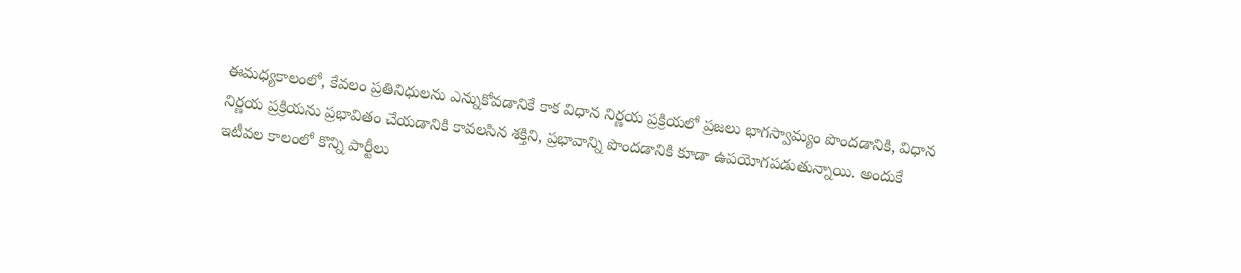ఈమధ్యకాలంలో, కేవలం ప్రతినిధులను ఎన్నుకోవడానికే కాక విధాన నిర్ణయ ప్రక్రియలో ప్రజలు భాగస్వామ్యం పొందడానికి, విధాన నిర్ణయ ప్రక్రియను ప్రభావితం చేయడానికి కావలసిన శక్తిని, ప్రభావాన్ని పొందడానికి కూడా ఉపయోగపడుతున్నాయి. అందుకే ఇటీవల కాలంలో కొన్ని పార్టీలు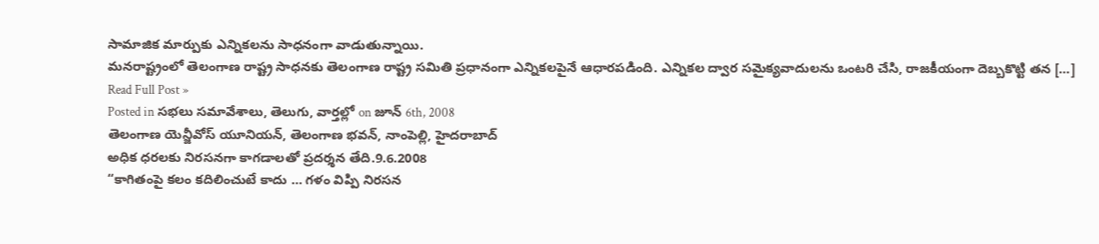సామాజిక మార్పుకు ఎన్నికలను సాధనంగా వాడుతున్నాయి.
మనరాష్ట్రంలో తెలంగాణ రాష్ట్ర సాధనకు తెలంగాణ రాష్ట్ర సమితి ప్రధానంగా ఎన్నికలపైనే ఆధారపడింది. ఎన్నికల ద్వార సమైక్యవాదులను ఒంటరి చేసి, రాజకీయంగా దెబ్బకొట్టి తన […]
Read Full Post »
Posted in సభలు సమావేశాలు, తెలుగు, వార్తల్లో on జూన్ 6th, 2008
తెలంగాణ యెన్జీవోస్ యూనియన్, తెలంగాణ భవన్, నాంపెల్లి, హైదరాబాద్
అధిక ధరలకు నిరసనగా కాగడాలతో ప్రదర్శన తేది.9.6.2008
“కాగితంపై కలం కదిలించుటే కాదు … గళం విప్పి నిరసన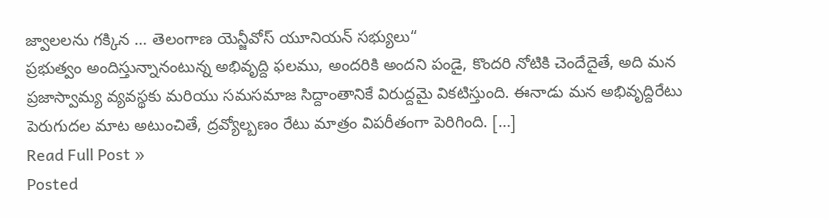జ్వాలలను గక్కిన … తెలంగాణ యెన్జీవోస్ యూనియన్ సభ్యులు“
ప్రభుత్వం అందిస్తున్నానంటున్న అభివృద్ది ఫలము, అందరికి అందని పండై, కొందరి నోటికి చెందేదైతే, అది మన ప్రజాస్వామ్య వ్యవస్థకు మరియు సమసమాజ సిద్దాంతానికే విరుద్దమై వికటిస్తుంది. ఈనాడు మన అభివృద్దిరేటు పెరుగుదల మాట అటుంచితే, ద్రవ్యోల్బణం రేటు మాత్రం విపరీతంగా పెరిగింది. […]
Read Full Post »
Posted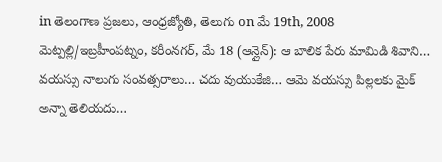in తెలంగాణ ప్రజలు, ఆంధ్రజ్యోతి, తెలుగు on మే 19th, 2008
మెట్పల్లి/ఇబ్రహీంపట్నం, కరీంనగర్, మే 18 (ఆన్లైన్): ఆ బాలిక పేరు మామిడి శివాని… వయస్సు నాలుగు సంవత్సరాలు… చదు వుయుకేజి… ఆమె వయస్సు పిల్లలకు మైక్ అన్నా తెలియదు…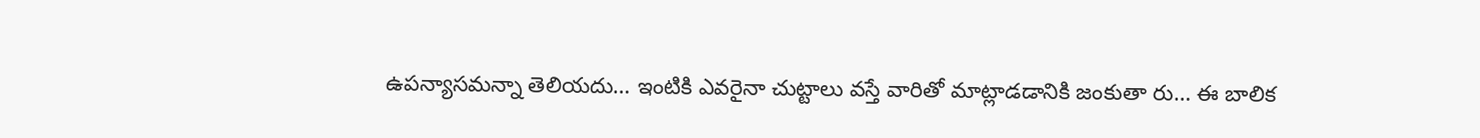ఉపన్యాసమన్నా తెలియదు… ఇంటికి ఎవరైనా చుట్టాలు వస్తే వారితో మాట్లాడడానికి జంకుతా రు… ఈ బాలిక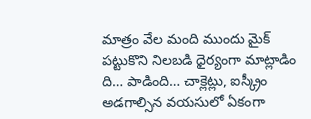మాత్రం వేల మంది ముందు మైక్ పట్టుకొని నిలబడి ధైర్యంగా మాట్లాడిం ది… పాడింది… చాక్లెట్లు, ఐస్క్రీం అడగాల్సిన వయసులో ఏకంగా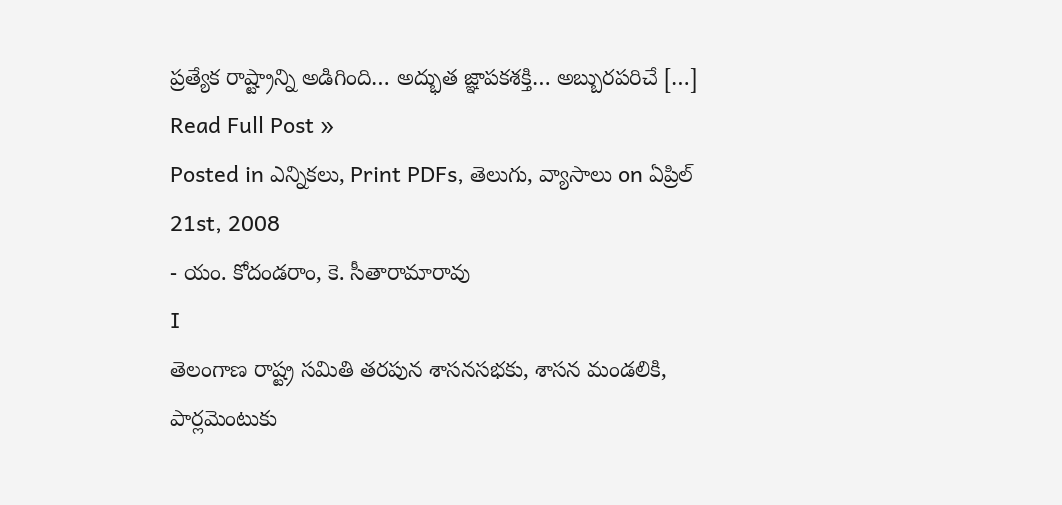ప్రత్యేక రాష్ట్రాన్ని అడిగింది… అద్భుత జ్ఞాపకశక్తి… అబ్బురపరిచే […]
Read Full Post »
Posted in ఎన్నికలు, Print PDFs, తెలుగు, వ్యాసాలు on ఏప్రిల్ 21st, 2008
- యం. కోదండరాం, కె. సీతారామారావు
I
తెలంగాణ రాష్ట్ర సమితి తరపున శాసనసభకు, శాసన మండలికి, పార్లమెంటుకు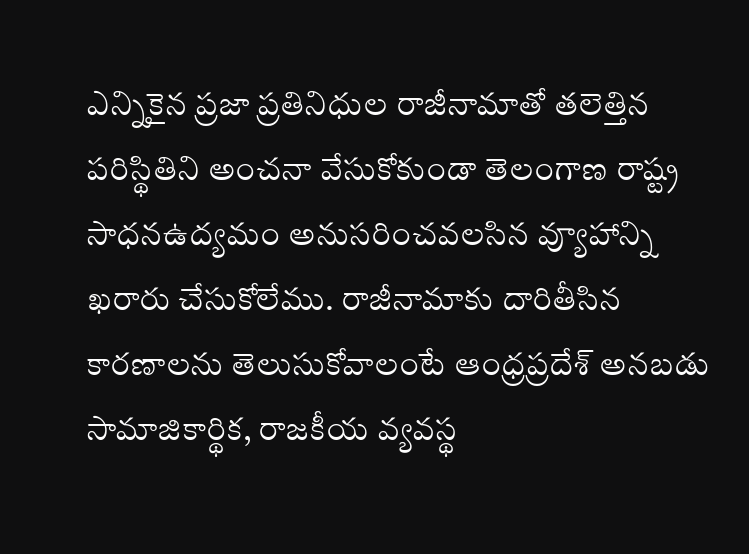ఎన్నికైన ప్రజా ప్రతినిధుల రాజీనామాతో తలెత్తిన పరిస్థితిని అంచనా వేసుకోకుండా తెలంగాణ రాష్ట్ర సాధనఉద్యమం అనుసరించవలసిన వ్యూహాన్ని ఖరారు చేసుకోలేము. రాజీనామాకు దారితీసిన కారణాలను తెలుసుకోవాలంటే ఆంధ్రప్రదేశ్ అనబడు సామాజికార్థిక, రాజకీయ వ్యవస్థ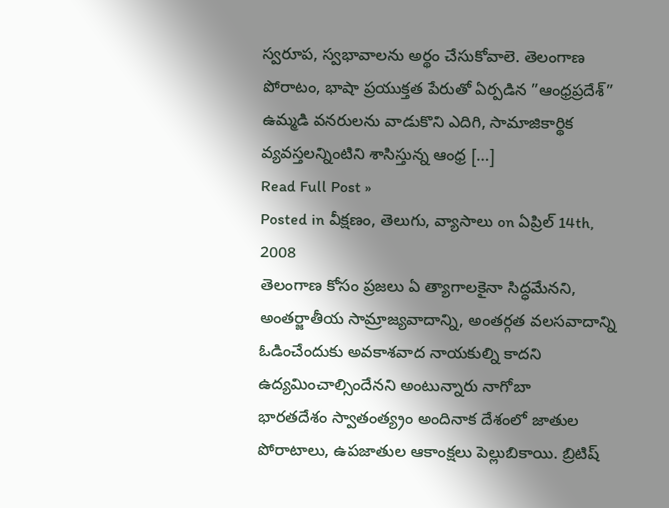స్వరూప, స్వభావాలను అర్థం చేసుకోవాలె. తెలంగాణ పోరాటం, భాషా ప్రయుక్తత పేరుతో ఏర్పడిన ”ఆంధ్రప్రదేశ్” ఉమ్మడి వనరులను వాడుకొని ఎదిగి, సామాజికార్థిక వ్యవస్తలన్నింటిని శాసిస్తున్న ఆంధ్ర […]
Read Full Post »
Posted in వీక్షణం, తెలుగు, వ్యాసాలు on ఏప్రిల్ 14th, 2008
తెలంగాణ కోసం ప్రజలు ఏ త్యాగాలకైనా సిద్ధమేనని, అంతర్జాతీయ సామ్రాజ్యవాదాన్ని, అంతర్గత వలసవాదాన్ని ఓడించేందుకు అవకాశవాద నాయకుల్ని కాదని ఉద్యమించాల్సిందేనని అంటున్నారు నాగోబా
భారతదేశం స్వాతంత్య్రం అందినాక దేశంలో జాతుల పోరాటాలు, ఉపజాతుల ఆకాంక్షలు పెల్లుబికాయి. బ్రిటిష్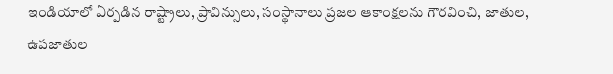ఇండియాలో ఏర్పడిన రాష్ట్రాలు, ప్రావిన్సులు, సంస్థానాలు ప్రజల ఆకాంక్షలను గౌరవించి, జాతుల, ఉపజాతుల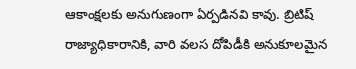ఆకాంక్షలకు అనుగుణంగా ఏర్పడినవి కావు. బ్రిటిష్ రాజ్యాధికారానికి, వారి వలస దోపిడీకి అనుకూలమైన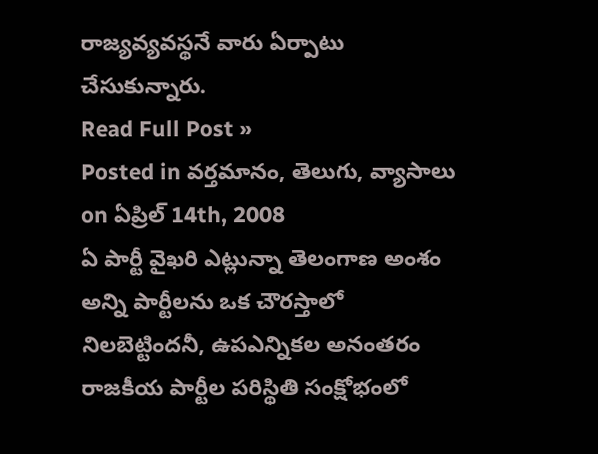రాజ్యవ్యవస్థనే వారు ఏర్పాటు చేసుకున్నారు.
Read Full Post »
Posted in వర్తమానం, తెలుగు, వ్యాసాలు on ఏప్రిల్ 14th, 2008
ఏ పార్టీ వైఖరి ఎట్లున్నా తెలంగాణ అంశం అన్ని పార్టీలను ఒక చౌరస్తాలో నిలబెట్టిందనీ, ఉపఎన్నికల అనంతరం రాజకీయ పార్టీల పరిస్థితి సంక్షోభంలో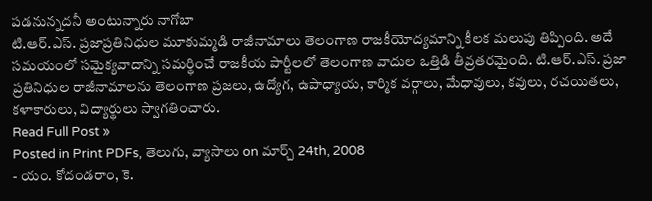పడనున్నదనీ అంటున్నారు నాగోబా
టి.ఆర్.ఎస్. ప్రజాప్రతినిధుల మూకుమ్మడి రాజీనామాలు తెలంగాణ రాజకీయోద్యమాన్ని కీలక మలుపు తిప్పింది. అదే సమయంలో సమైక్యవాదాన్ని సమర్థించే రాజకీయ పార్టీలలో తెలంగాణ వాదుల ఒత్తిడి తీవ్రతరమైంది. టి.ఆర్.ఎస్. ప్రజా ప్రతినిధుల రాజీనామాలను తెలంగాణ ప్రజలు, ఉద్యోగ, ఉపాధ్యాయ, కార్మిక వర్గాలు, మేధావులు, కవులు, రచయితలు, కళాకారులు, విద్యార్థులు స్వాగతించారు.
Read Full Post »
Posted in Print PDFs, తెలుగు, వ్యాసాలు on మార్చ్ 24th, 2008
- యం. కోదండరాం, కె.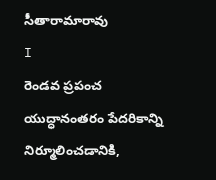సీతారామారావు
I
రెండవ ప్రపంచ యుద్ధానంతరం పేదరికాన్ని నిర్మూలించడానికి,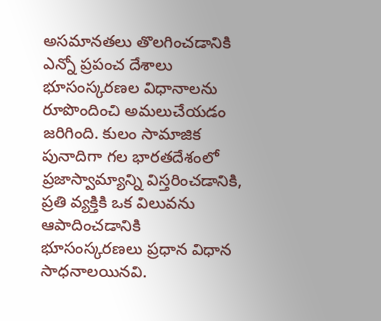అసమానతలు తొలగించడానికి ఎన్నో ప్రపంచ దేశాలు భూసంస్కరణల విధానాలను రూపొందించి అమలుచేయడం జరిగింది. కులం సామాజిక పునాదిగా గల భారతదేశంలో ప్రజాస్వామ్యాన్ని విస్తరించడానికి, ప్రతి వ్యక్తికి ఒక విలువను ఆపాదించడానికి భూసంస్కరణలు ప్రధాన విధాన సాధనాలయినవి.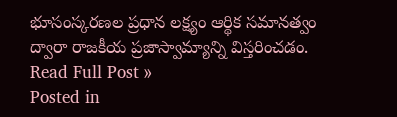భూసంస్కరణల ప్రధాన లక్ష్యం ఆర్థిక సమానత్వం ద్వారా రాజకీయ ప్రజాస్వామ్యాన్ని విస్తరించడం.
Read Full Post »
Posted in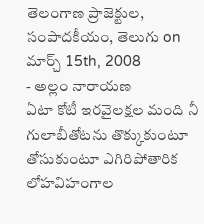తెలంగాణ ప్రాజెక్టుల, సంపాదకీయం, తెలుగు on మార్చ్ 15th, 2008
- అల్లం నారాయణ
ఏటా కోటీ ఇరవైలక్షల మంది నీ గులాబీతోటను తొక్కుకుంటూ తోసుకుంటూ ఎగిరిపోతారిక లోహవిహంగాల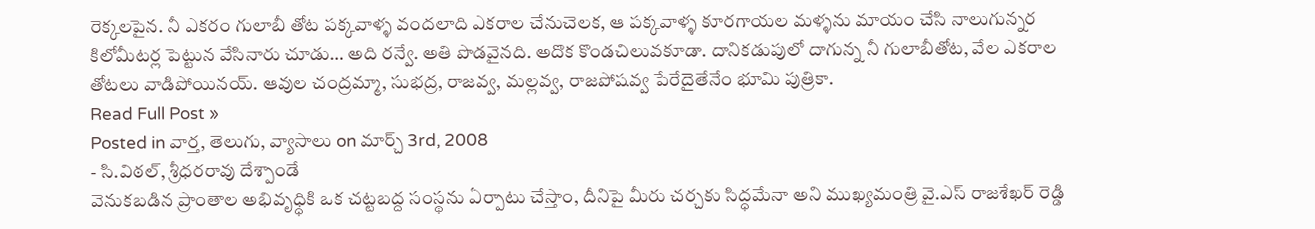రెక్కలపైన. నీ ఎకరం గులాబీ తోట పక్కవాళ్ళ వందలాది ఎకరాల చేనుచెలక, ఆ పక్కవాళ్ళ కూరగాయల మళ్ళను మాయం చేసి నాలుగున్నర కిలోమీటర్ల పెట్టున వేసినారు చూడు… అది రన్వే. అతి పొడవైనది. అదొక కొండచిలువకూడా. దానికడుపులో దాగున్న నీ గులాబీతోట, వేల ఎకరాల తోటలు వాడిపోయినయ్. ఆవుల చంద్రమ్మా, సుభద్ర, రాజవ్వ, మల్లవ్వ, రాజపోషవ్వ పేరేదైతేనేం భూమి పుత్రికా.
Read Full Post »
Posted in వార్త, తెలుగు, వ్యాసాలు on మార్చ్ 3rd, 2008
- సి.విఠల్, శ్రీధరరావు దేశ్పాండే
వెనుకబడిన ప్రాంతాల అభివృధ్ధికి ఒక చట్టబద్ద సంస్థను ఏర్పాటు చేస్తాం, దీనిపై మీరు చర్చకు సిద్ధమేనా అని ముఖ్యమంత్రి వై.ఎస్ రాజశేఖర్ రెడ్డి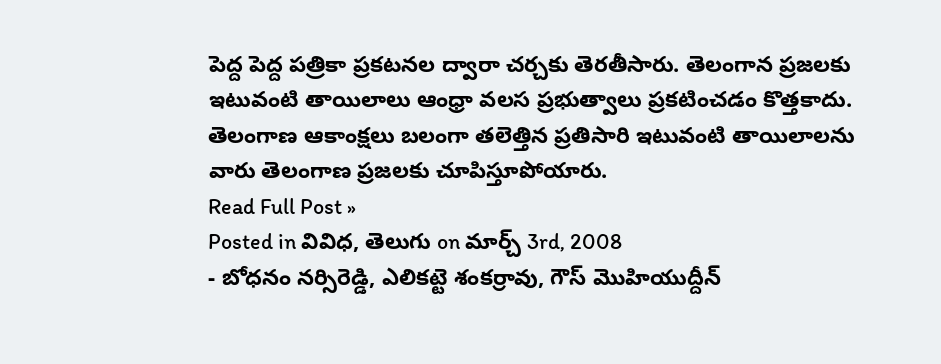పెద్ద పెద్ద పత్రికా ప్రకటనల ద్వారా చర్చకు తెరతీసారు. తెలంగాన ప్రజలకు ఇటువంటి తాయిలాలు ఆంధ్రా వలస ప్రభుత్వాలు ప్రకటించడం కొత్తకాదు. తెలంగాణ ఆకాంక్షలు బలంగా తలెత్తిన ప్రతిసారి ఇటువంటి తాయిలాలను వారు తెలంగాణ ప్రజలకు చూపిస్తూపోయారు.
Read Full Post »
Posted in వివిధ, తెలుగు on మార్చ్ 3rd, 2008
- బోధనం నర్సిరెడ్డి, ఎలికట్టె శంకర్రావు, గౌస్ మొహియుద్దీన్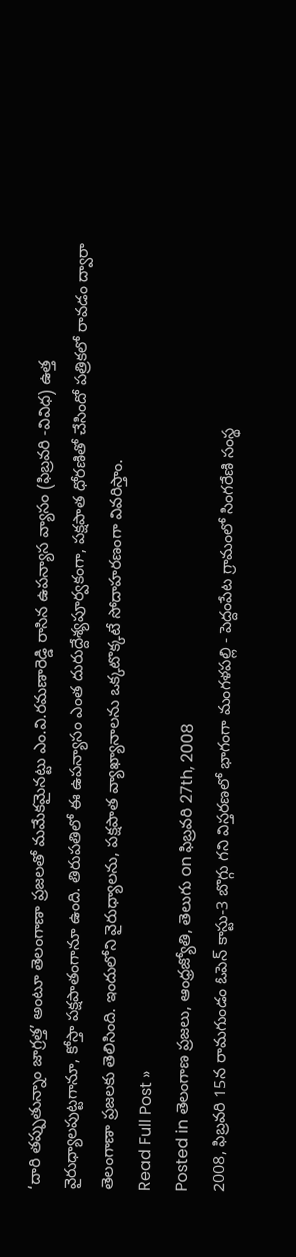‘దారి తప్పుతున్నాం జాగ్రత్త’ అంటూ తెలంగాణా ప్రజలతో మమేకమైనట్టు ఎం.వి.రమణారెడ్డి రాసిన ఉపన్యాస వ్యాసం (ఫిబ్రవరి -వివిధ) ఉత్త వైరుధ్యాలపుట్టగానూ, కోస్తా పక్షపాతంగానూ ఉంది. తిరుపతిలో ఈ ఉపన్యాసం ఎంత దురుద్దేశ్యపూర్వకంగా, పక్షపాత ధోరణితో చేసిందో పత్రికలో రావడం ద్వారా తెలంగాణా ప్రజలకు తెలిసింది. ఇందులోని వైరుధ్యాలను, పక్షపాత వ్యాఖ్యానాలను ఒక్కటొక్కటే సోదాహరణంగా వివరిస్తాం.
Read Full Post »
Posted in తెలంగాణ ప్రజలు, ఆంధ్రజ్యోతి, తెలుగు on ఫిబ్రవరి 27th, 2008
2008, ఫిబ్రవరి 15న రామగుండం ఓపెన్ కాస్టు-3 బొగ్గు గని విస్తరణలో భాగంగా మంగళపల్లి - పెద్దంపేట గ్రామంలో సింగరేణి సంస్థ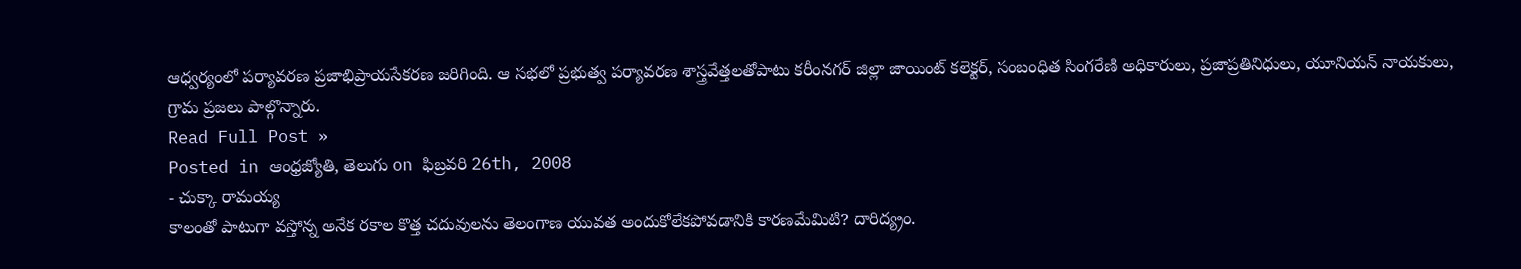ఆధ్వర్యంలో పర్యావరణ ప్రజాభిప్రాయసేకరణ జరిగింది. ఆ సభలో ప్రభుత్వ పర్యావరణ శాస్త్రవేత్తలతోపాటు కరీంనగర్ జిల్లా జాయింట్ కలెక్టర్, సంబంధిత సింగరేణి అధికారులు, ప్రజాప్రతినిధులు, యూనియన్ నాయకులు, గ్రామ ప్రజలు పాల్గొన్నారు.
Read Full Post »
Posted in ఆంధ్రజ్యోతి, తెలుగు on ఫిబ్రవరి 26th, 2008
- చుక్కా రామయ్య
కాలంతో పాటుగా వస్తోన్న అనేక రకాల కొత్త చదువులను తెలంగాణ యువత అందుకోలేకపోవడానికి కారణమేమిటి? దారిద్య్రం.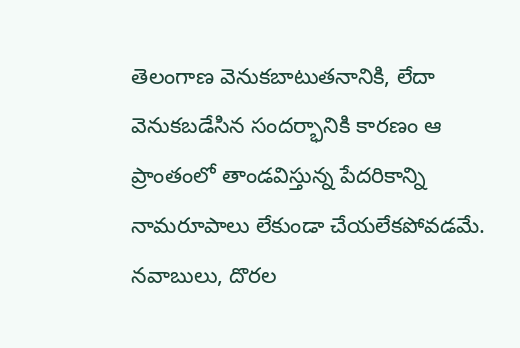తెలంగాణ వెనుకబాటుతనానికి, లేదా వెనుకబడేసిన సందర్భానికి కారణం ఆ ప్రాంతంలో తాండవిస్తున్న పేదరికాన్ని నామరూపాలు లేకుండా చేయలేకపోవడమే. నవాబులు, దొరల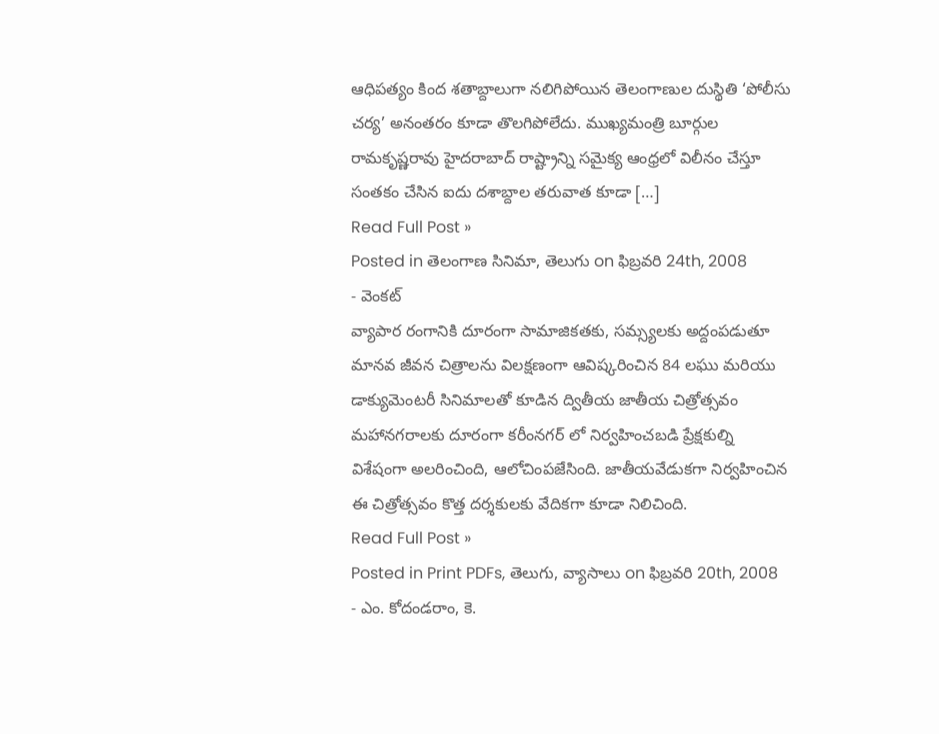ఆధిపత్యం కింద శతాబ్దాలుగా నలిగిపోయిన తెలంగాణుల దుస్థితి ‘పోలీసు చర్య’ అనంతరం కూడా తొలగిపోలేదు. ముఖ్యమంత్రి బూర్గుల రామకృష్ణరావు హైదరాబాద్ రాష్ట్రాన్ని సమైక్య ఆంధ్రలో విలీనం చేస్తూ సంతకం చేసిన ఐదు దశాబ్దాల తరువాత కూడా […]
Read Full Post »
Posted in తెలంగాణ సినిమా, తెలుగు on ఫిబ్రవరి 24th, 2008
- వెంకట్
వ్యాపార రంగానికి దూరంగా సామాజికతకు, సమ్స్యలకు అద్దంపడుతూ మానవ జీవన చిత్రాలను విలక్షణంగా ఆవిష్కరించిన 84 లఘు మరియు డాక్యుమెంటరీ సినిమాలతో కూడిన ద్వితీయ జాతీయ చిత్రోత్సవం మహానగరాలకు దూరంగా కరీంనగర్ లో నిర్వహించబడి ప్రేక్షకుల్ని విశేషంగా అలరించింది, ఆలోచింపజేసింది. జాతీయవేడుకగా నిర్వహించిన ఈ చిత్రోత్సవం కొత్త దర్శకులకు వేదికగా కూడా నిలిచింది.
Read Full Post »
Posted in Print PDFs, తెలుగు, వ్యాసాలు on ఫిబ్రవరి 20th, 2008
- ఎం. కోదండరాం, కె.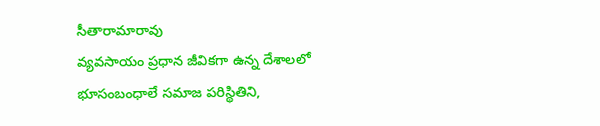సీతారామారావు
వ్యవసాయం ప్రధాన జీవికగా ఉన్న దేశాలలో భూసంబంధాలే సమాజ పరిస్థితిని,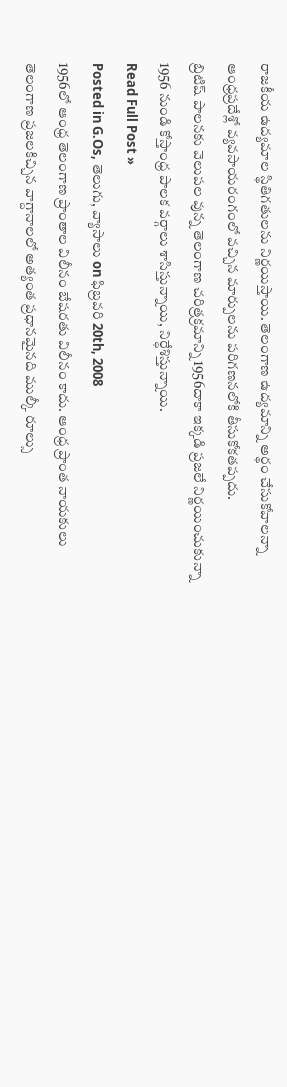రాజకీయ ఉద్యమాల స్థితిగతులను నిర్ణయిస్తాయి. తెలంగాణ ఉద్యమాన్ని అర్థం చేసుకోవాలన్నా ఆంధ్రప్రదేశ్లో వ్యవసాయరంగంలో వచ్చిన మార్పులను పరిగణనలోకి తీసుకోకతప్పదు.
బ్రిటిష్ పాలనకు వెలుపల వున్న తెలంగాణ చరిత్రక్రమాన్ని 1956దాకా ఇక్కడి ప్రజలే నిర్ణయించుకున్నా 1956 నుండి కోస్తాంధ్ర పాలక వర్గాలు శాసిస్తున్నాయి, నిర్ధేశిస్తున్నాయి.
Read Full Post »
Posted in G.Os, తెలుగు, వ్యాసాలు on ఫిబ్రవరి 20th, 2008
1956లో ఆంధ్ర తెలంగాణ ప్రాంతాల విలీనం బేషరతు విలీనం కాదు. ఆంధ్ర ప్రాంత నాయకులు తెలంగాణ ప్రజలకిచ్చిన వాగ్దానాలలో అత్యంత ప్రధానమైనది ముల్కీ రూల్సు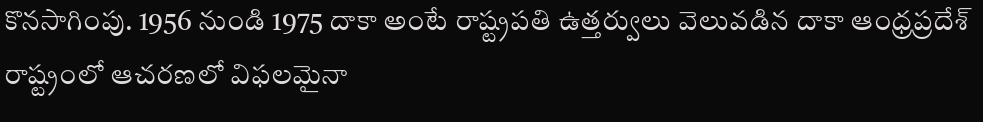కొనసాగింపు. 1956 నుండి 1975 దాకా అంటే రాష్ట్రపతి ఉత్తర్వులు వెలువడిన దాకా ఆంధ్రప్రదేశ్ రాష్ట్రంలో ఆచరణలో విఫలమైనా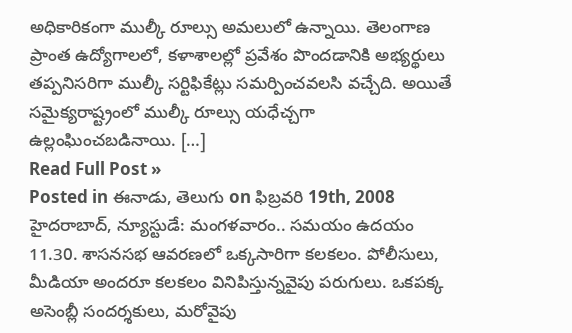అధికారికంగా ముల్కీ రూల్సు అమలులో ఉన్నాయి. తెలంగాణ ప్రాంత ఉద్యోగాలలో, కళాశాలల్లో ప్రవేశం పొందడానికి అభ్యర్థులు తప్పనిసరిగా ముల్కీ సర్టిఫికేట్లు సమర్పించవలసి వచ్చేది. అయితే సమైక్యరాష్ట్రంలో ముల్కీ రూల్సు యధేచ్చగా ఉల్లంఘించబడినాయి. […]
Read Full Post »
Posted in ఈనాడు, తెలుగు on ఫిబ్రవరి 19th, 2008
హైదరాబాద్, న్యూస్టుడే: మంగళవారం.. సమయం ఉదయం 11.30. శాసనసభ ఆవరణలో ఒక్కసారిగా కలకలం. పోలీసులు, మీడియా అందరూ కలకలం వినిపిస్తున్నవైపు పరుగులు. ఒకపక్క అసెంబ్లీ సందర్శకులు, మరోవైపు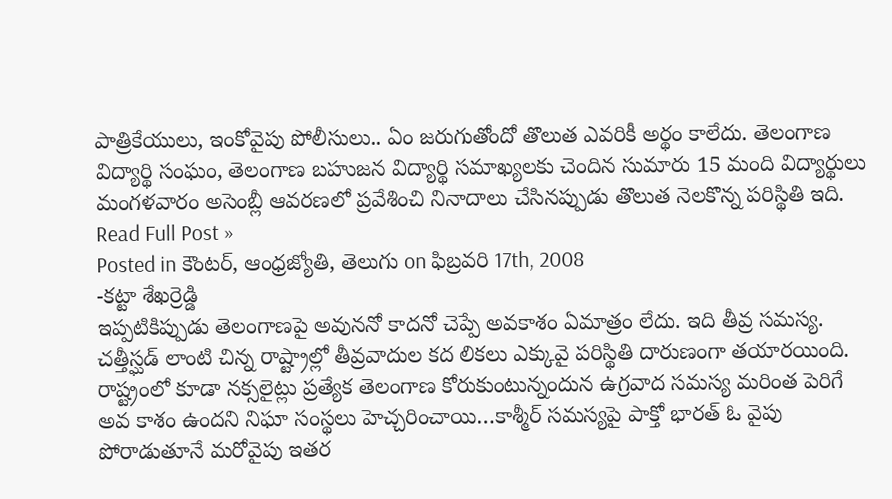పాత్రికేయులు, ఇంకోవైపు పోలీసులు.. ఏం జరుగుతోందో తొలుత ఎవరికీ అర్థం కాలేదు. తెలంగాణ విద్యార్థి సంఘం, తెలంగాణ బహుజన విద్యార్థి సమాఖ్యలకు చెందిన సుమారు 15 మంది విద్యార్థులు మంగళవారం అసెంబ్లీ ఆవరణలో ప్రవేశించి నినాదాలు చేసినప్పుడు తొలుత నెలకొన్న పరిస్థితి ఇది.
Read Full Post »
Posted in కౌంటర్, ఆంధ్రజ్యోతి, తెలుగు on ఫిబ్రవరి 17th, 2008
-కట్టా శేఖర్రెడ్డి
ఇప్పటికిప్పుడు తెలంగాణపై అవుననో కాదనో చెప్పే అవకాశం ఏమాత్రం లేదు. ఇది తీవ్ర సమస్య. చత్తీస్ఘడ్ లాంటి చిన్న రాష్ట్రాల్లో తీవ్రవాదుల కద లికలు ఎక్కువై పరిస్థితి దారుణంగా తయారయింది. రాష్ట్రంలో కూడా నక్సలైట్లు ప్రత్యేక తెలంగాణ కోరుకుంటున్నందున ఉగ్రవాద సమస్య మరింత పెరిగే అవ కాశం ఉందని నిఘా సంస్థలు హెచ్చరించాయి…కాశ్మీర్ సమస్యపై పాక్తో భారత్ ఓ వైపు పోరాడుతూనే మరోవైపు ఇతర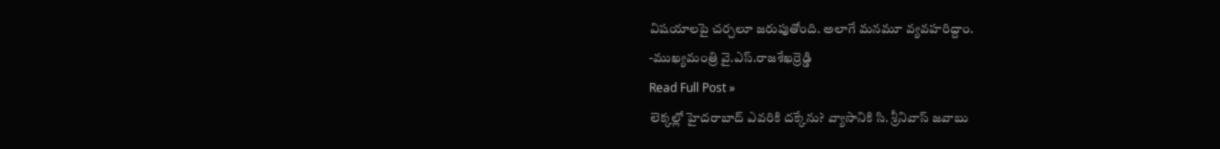విషయాలపై చర్చలూ జరుపుతోంది. అలాగే మనమూ వ్యవహరిద్దాం.
-ముఖ్యమంత్రి వై.ఎస్.రాజశేఖర్రెడ్డి
Read Full Post »
లెక్కల్లో హైదరాబాద్ ఎవరికి దక్కేను? వ్యాసానికి సి. శ్రీనివాస్ జవాబు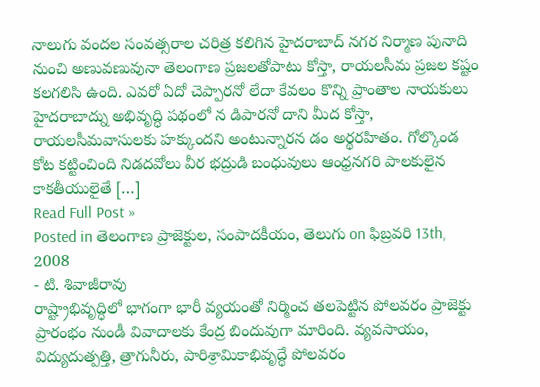నాలుగు వందల సంవత్సరాల చరిత్ర కలిగిన హైదరాబాద్ నగర నిర్మాణ పునాది నుంచి అణువణువునా తెలంగాణ ప్రజలతోపాటు కోస్తా, రాయలసీమ ప్రజల కష్టం కలగలిసి ఉంది. ఎవరో ఏదో చెప్పారనో లేదా కేవలం కొన్ని ప్రాంతాల నాయకులు హైదరాబాద్ను అభివృద్ధి పథంలో న డిపారనో దాని మీద కోస్తా, రాయలసీమవాసులకు హక్కుందని అంటున్నారన డం అర్థరహితం. గోల్కొండ కోట కట్టించింది నిడదవోలు వీర భద్రుడి బంధువులు ఆంధ్రనగరి పాలకులైన కాకతీయులైతే […]
Read Full Post »
Posted in తెలంగాణ ప్రాజెక్టుల, సంపాదకీయం, తెలుగు on ఫిబ్రవరి 13th, 2008
- టి. శివాజీరావు
రాష్ట్రాభివృద్ధిలో భాగంగా భారీ వ్యయంతో నిర్మించ తలపెట్టిన పోలవరం ప్రాజెక్టు ప్రారంభం నుండీ వివాదాలకు కేంద్ర బిందువుగా మారింది. వ్యవసాయం, విద్యుదుత్పత్తి, త్రాగునీరు, పారిశ్రామికాభివృద్ధే పోలవరం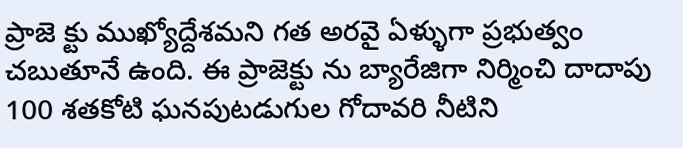ప్రాజె క్టు ముఖ్యోద్దేశమని గత అరవై ఏళ్ళుగా ప్రభుత్వం చబుతూనే ఉంది. ఈ ప్రాజెక్టు ను బ్యారేజిగా నిర్మించి దాదాపు 100 శతకోటి ఘనపుటడుగుల గోదావరి నీటిని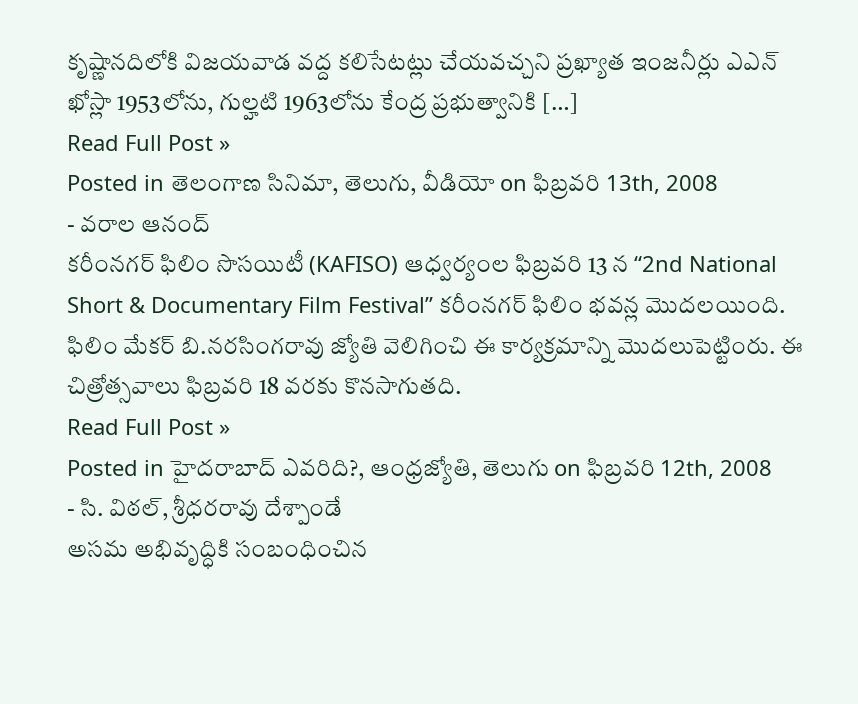కృష్ణానదిలోకి విజయవాడ వద్ద కలిసేటట్లు చేయవచ్చని ప్రఖ్యాత ఇంజనీర్లు ఎఎన్ ఖోస్లా 1953లోను, గుల్హటి 1963లోను కేంద్ర ప్రభుత్వానికి […]
Read Full Post »
Posted in తెలంగాణ సినిమా, తెలుగు, వీడియో on ఫిబ్రవరి 13th, 2008
- వరాల ఆనంద్
కరీంనగర్ ఫిలిం సొసయిటీ (KAFISO) ఆధ్వర్యంల ఫిబ్రవరి 13 న “2nd National Short & Documentary Film Festival” కరీంనగర్ ఫిలిం భవన్ల మొదలయింది. ఫిలిం మేకర్ బి.నరసింగరావు జ్యోతి వెలిగించి ఈ కార్యక్రమాన్ని మొదలుపెట్టింరు. ఈ చిత్రోత్సవాలు ఫిబ్రవరి 18 వరకు కొనసాగుతది.
Read Full Post »
Posted in హైదరాబాద్ ఎవరిది?, ఆంధ్రజ్యోతి, తెలుగు on ఫిబ్రవరి 12th, 2008
- సి. విఠల్, శ్రీధరరావు దేశ్పాండే
అసమ అభివృద్ధికి సంబంధించిన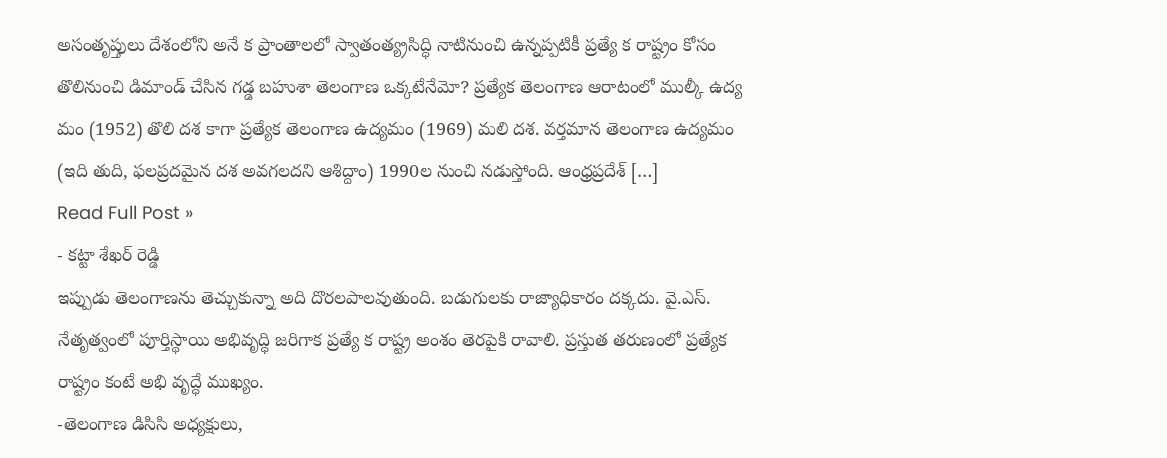అసంతృప్తులు దేశంలోని అనే క ప్రాంతాలలో స్వాతంత్య్రసిద్ధి నాటినుంచి ఉన్నప్పటికీ ప్రత్యే క రాష్ట్రం కోసం తొలినుంచి డిమాండ్ చేసిన గడ్డ బహుశా తెలంగాణ ఒక్కటేనేమో? ప్రత్యేక తెలంగాణ ఆరాటంలో ముల్కీ ఉద్య మం (1952) తొలి దశ కాగా ప్రత్యేక తెలంగాణ ఉద్యమం (1969) మలి దశ. వర్తమాన తెలంగాణ ఉద్యమం (ఇది తుది, ఫలప్రదమైన దశ అవగలదని ఆశిద్దాం) 1990ల నుంచి నడుస్తోంది. ఆంధ్రప్రదేశ్ […]
Read Full Post »
- కట్టా శేఖర్ రెడ్డి
ఇప్పుడు తెలంగాణను తెచ్చుకున్నా అది దొరలపాలవుతుంది. బడుగులకు రాజ్యాధికారం దక్కదు. వై.ఎస్. నేతృత్వంలో పూర్తిస్థాయి అభివృద్ధి జరిగాక ప్రత్యే క రాష్ట్ర అంశం తెరపైకి రావాలి. ప్రస్తుత తరుణంలో ప్రత్యేక రాష్ట్రం కంటే అభి వృద్ధే ముఖ్యం.
-తెలంగాణ డిసిసి అధ్యక్షులు,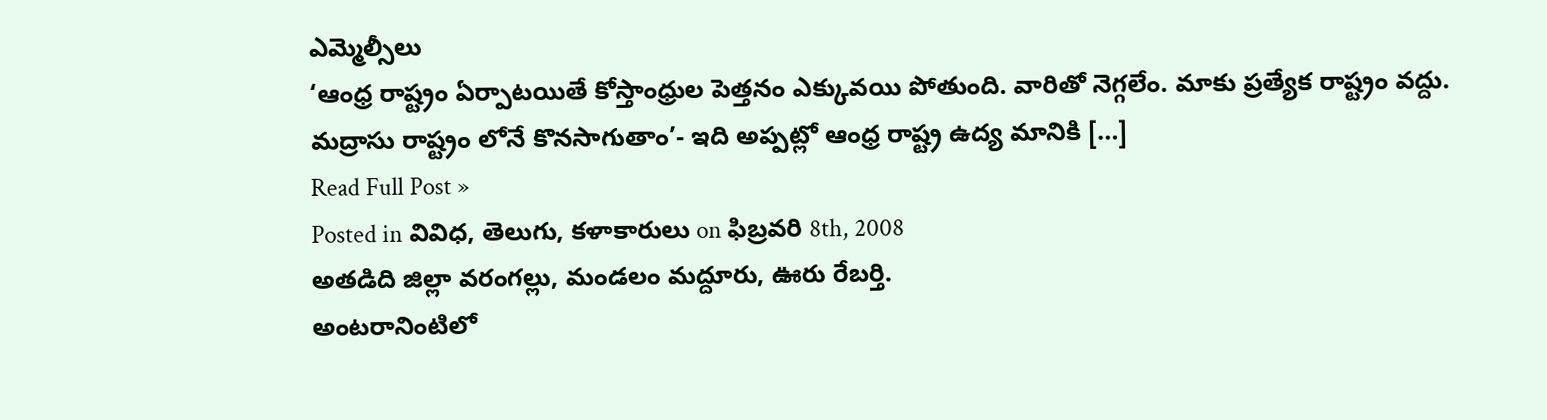ఎమ్మెల్సీలు
‘ఆంధ్ర రాష్ట్రం ఏర్పాటయితే కోస్తాంధ్రుల పెత్తనం ఎక్కువయి పోతుంది. వారితో నెగ్గలేం. మాకు ప్రత్యేక రాష్ట్రం వద్దు. మద్రాసు రాష్ట్రం లోనే కొనసాగుతాం’- ఇది అప్పట్లో ఆంధ్ర రాష్ట్ర ఉద్య మానికి […]
Read Full Post »
Posted in వివిధ, తెలుగు, కళాకారులు on ఫిబ్రవరి 8th, 2008
అతడిది జిల్లా వరంగల్లు, మండలం మద్దూరు, ఊరు రేబర్తి.
అంటరానింటిలో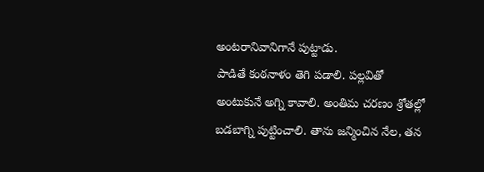అంటరానివానిగానే పుట్టాడు.
పాడితే కంఠనాళం తెగి పడాలి. పల్లవితో అంటుకునే అగ్ని కావాలి. అంతిమ చరణం శ్రోతల్లో బడబాగ్ని పుట్టించాలి. తాను జన్మించిన నేల, తన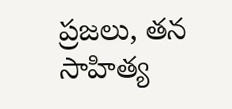ప్రజలు, తన సాహిత్య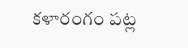కళారంగం పట్ల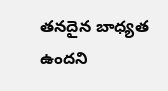తనదైన బాధ్యత ఉందని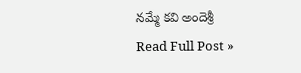నమ్మే కవి అందెశ్రీ
Read Full Post »